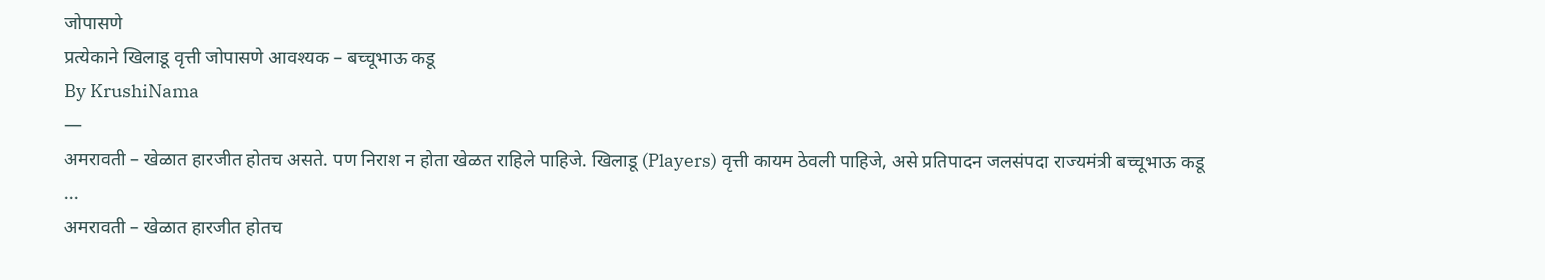जोपासणे
प्रत्येकाने खिलाडू वृत्ती जोपासणे आवश्यक – बच्चूभाऊ कडू
By KrushiNama
—
अमरावती – खेळात हारजीत होतच असते. पण निराश न होता खेळत राहिले पाहिजे. खिलाडू (Players) वृत्ती कायम ठेवली पाहिजे, असे प्रतिपादन जलसंपदा राज्यमंत्री बच्चूभाऊ कडू ...
अमरावती – खेळात हारजीत होतच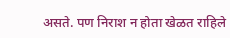असते. पण निराश न होता खेळत राहिले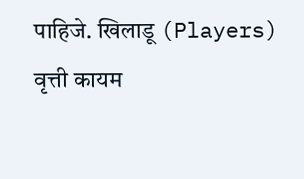पाहिजे. खिलाडू (Players) वृत्ती कायम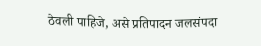ठेवली पाहिजे, असे प्रतिपादन जलसंपदा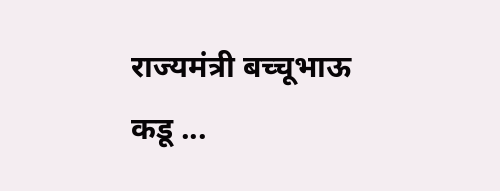राज्यमंत्री बच्चूभाऊ कडू ...